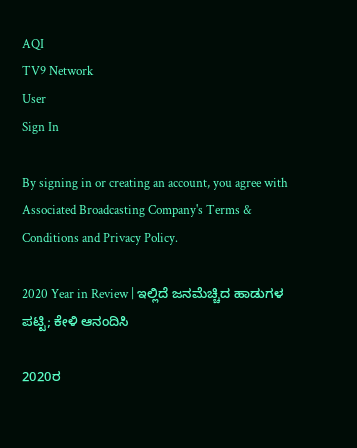AQI
TV9 Network
User
Sign In

By signing in or creating an account, you agree with Associated Broadcasting Company's Terms & Conditions and Privacy Policy.

2020 Year in Review | ಇಲ್ಲಿದೆ ಜನಮೆಚ್ಚಿದ ಹಾಡುಗಳ ಪಟ್ಟಿ; ಕೇಳಿ ಆನಂದಿಸಿ

2020ರ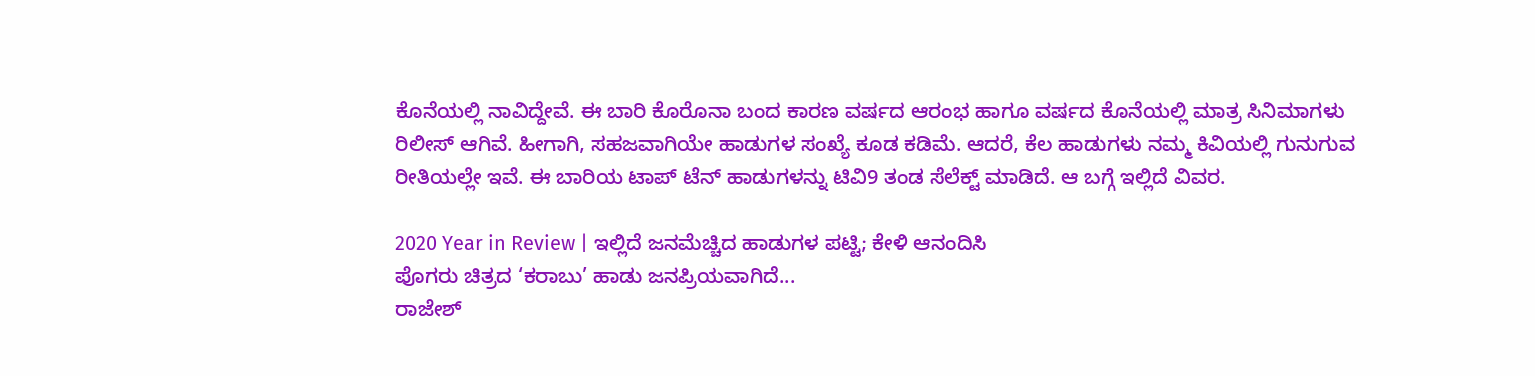ಕೊನೆಯಲ್ಲಿ ನಾವಿದ್ದೇವೆ. ಈ ಬಾರಿ ಕೊರೊನಾ ಬಂದ ಕಾರಣ ವರ್ಷದ ಆರಂಭ ಹಾಗೂ ವರ್ಷದ ಕೊನೆಯಲ್ಲಿ ಮಾತ್ರ ಸಿನಿಮಾಗಳು ರಿಲೀಸ್ ಆಗಿವೆ. ಹೀಗಾಗಿ, ಸಹಜವಾಗಿಯೇ ಹಾಡುಗಳ ಸಂಖ್ಯೆ ಕೂಡ ಕಡಿಮೆ. ಆದರೆ, ಕೆಲ ಹಾಡುಗಳು ನಮ್ಮ ಕಿವಿಯಲ್ಲಿ ಗುನುಗುವ ರೀತಿಯಲ್ಲೇ ಇವೆ. ಈ ಬಾರಿಯ ಟಾಪ್ ಟೆನ್ ಹಾಡುಗಳನ್ನು ಟಿವಿ9 ತಂಡ ಸೆಲೆಕ್ಟ್ ಮಾಡಿದೆ. ಆ ಬಗ್ಗೆ ಇಲ್ಲಿದೆ ವಿವರ.

2020 Year in Review | ಇಲ್ಲಿದೆ ಜನಮೆಚ್ಚಿದ ಹಾಡುಗಳ ಪಟ್ಟಿ; ಕೇಳಿ ಆನಂದಿಸಿ
ಪೊಗರು ಚಿತ್ರದ ‘ಕರಾಬು’ ಹಾಡು ಜನಪ್ರಿಯವಾಗಿದೆ...
ರಾಜೇಶ್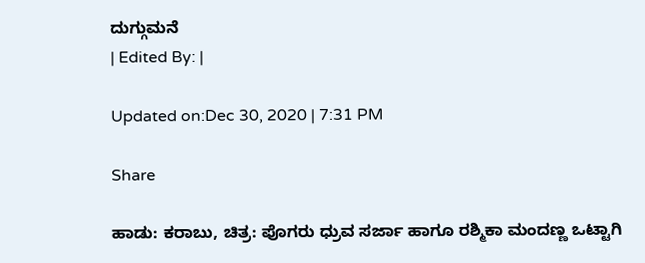ದುಗ್ಗುಮನೆ
| Edited By: |

Updated on:Dec 30, 2020 | 7:31 PM

Share

ಹಾಡು: ಕರಾಬು, ಚಿತ್ರ: ಪೊಗರು ಧ್ರುವ ಸರ್ಜಾ ಹಾಗೂ ರಶ್ಮಿಕಾ ಮಂದಣ್ಣ ಒಟ್ಟಾಗಿ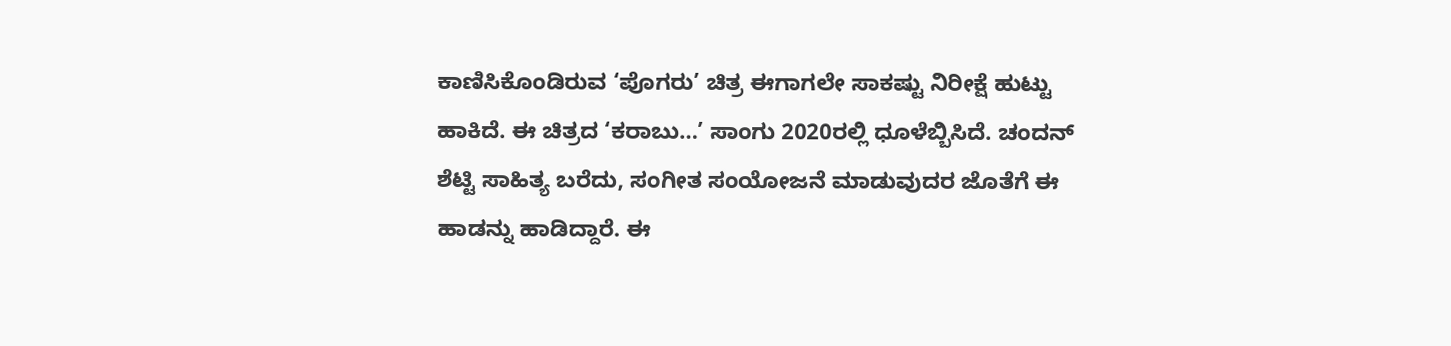ಕಾಣಿಸಿಕೊಂಡಿರುವ ‘ಪೊಗರು’ ಚಿತ್ರ ಈಗಾಗಲೇ ಸಾಕಷ್ಟು ನಿರೀಕ್ಷೆ ಹುಟ್ಟು ಹಾಕಿದೆ. ಈ ಚಿತ್ರದ ‘ಕರಾಬು…’ ಸಾಂಗು 2020ರಲ್ಲಿ ಧೂಳೆಬ್ಬಿಸಿದೆ. ಚಂದನ್ ಶೆಟ್ಟಿ ಸಾಹಿತ್ಯ ಬರೆದು, ಸಂಗೀತ ಸಂಯೋಜನೆ ಮಾಡುವುದರ ಜೊತೆಗೆ ಈ ಹಾಡನ್ನು ಹಾಡಿದ್ದಾರೆ. ಈ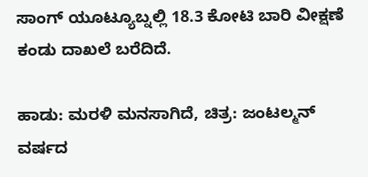ಸಾಂಗ್ ಯೂಟ್ಯೂಬ್ನಲ್ಲಿ 18.3 ಕೋಟಿ ಬಾರಿ ವೀಕ್ಷಣೆ ಕಂಡು ದಾಖಲೆ ಬರೆದಿದೆ.

ಹಾಡು: ಮರಳಿ ಮನಸಾಗಿದೆ, ಚಿತ್ರ: ಜಂಟಲ್ಮನ್ ವರ್ಷದ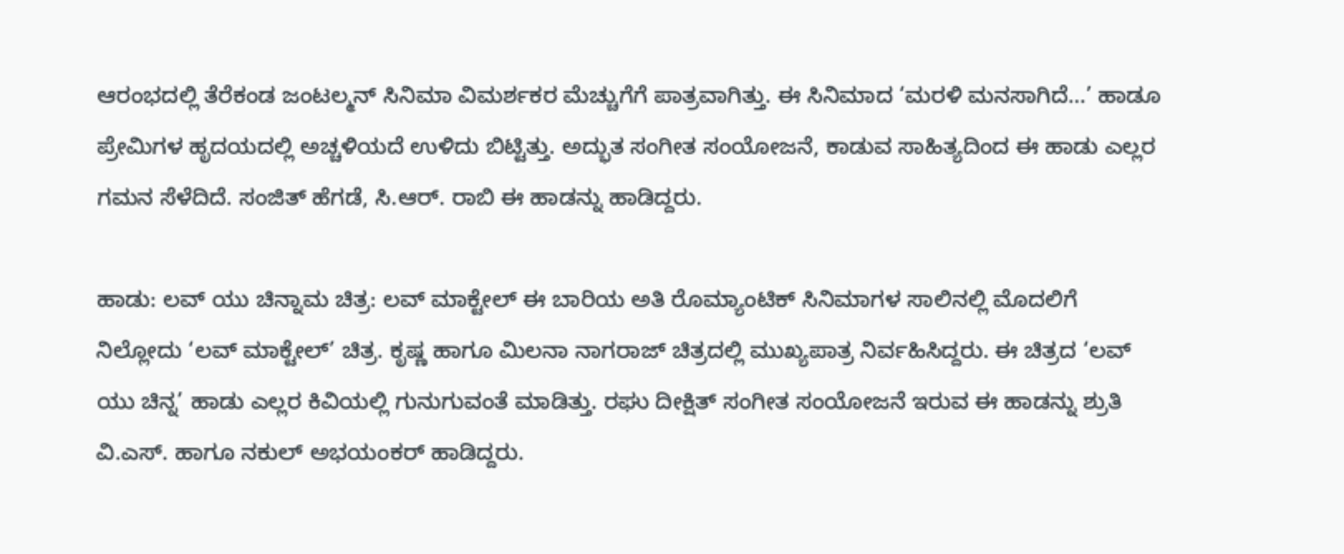ಆರಂಭದಲ್ಲಿ ತೆರೆಕಂಡ ಜಂಟಲ್ಮನ್ ಸಿನಿಮಾ ವಿಮರ್ಶಕರ ಮೆಚ್ಚುಗೆಗೆ ಪಾತ್ರವಾಗಿತ್ತು. ಈ ಸಿನಿಮಾದ ‘ಮರಳಿ ಮನಸಾಗಿದೆ…’ ಹಾಡೂ ಪ್ರೇಮಿಗಳ ಹೃದಯದಲ್ಲಿ ಅಚ್ಚಳಿಯದೆ ಉಳಿದು ಬಿಟ್ಟಿತ್ತು. ಅದ್ಭುತ ಸಂಗೀತ ಸಂಯೋಜನೆ, ಕಾಡುವ ಸಾಹಿತ್ಯದಿಂದ ಈ ಹಾಡು ಎಲ್ಲರ ಗಮನ ಸೆಳೆದಿದೆ. ಸಂಜಿತ್ ಹೆಗಡೆ, ಸಿ.ಆರ್. ರಾಬಿ ಈ ಹಾಡನ್ನು ಹಾಡಿದ್ದರು.

ಹಾಡು: ಲವ್ ಯು ಚಿನ್ನಾಮ ಚಿತ್ರ: ಲವ್ ಮಾಕ್ಟೇಲ್ ಈ ಬಾರಿಯ ಅತಿ ರೊಮ್ಯಾಂಟಿಕ್ ಸಿನಿಮಾಗಳ ಸಾಲಿನಲ್ಲಿ ಮೊದಲಿಗೆ ನಿಲ್ಲೋದು ‘ಲವ್ ಮಾಕ್ಟೇಲ್’ ಚಿತ್ರ. ಕೃಷ್ಣ ಹಾಗೂ ಮಿಲನಾ ನಾಗರಾಜ್ ಚಿತ್ರದಲ್ಲಿ ಮುಖ್ಯಪಾತ್ರ ನಿರ್ವಹಿಸಿದ್ದರು. ಈ ಚಿತ್ರದ ‘ಲವ್ ಯು ಚಿನ್ನ’ ಹಾಡು ಎಲ್ಲರ ಕಿವಿಯಲ್ಲಿ ಗುನುಗುವಂತೆ ಮಾಡಿತ್ತು. ರಘು ದೀಕ್ಷಿತ್ ಸಂಗೀತ ಸಂಯೋಜನೆ ಇರುವ ಈ ಹಾಡನ್ನು ಶ್ರುತಿ ವಿ.ಎಸ್. ಹಾಗೂ ನಕುಲ್ ಅಭಯಂಕರ್ ಹಾಡಿದ್ದರು.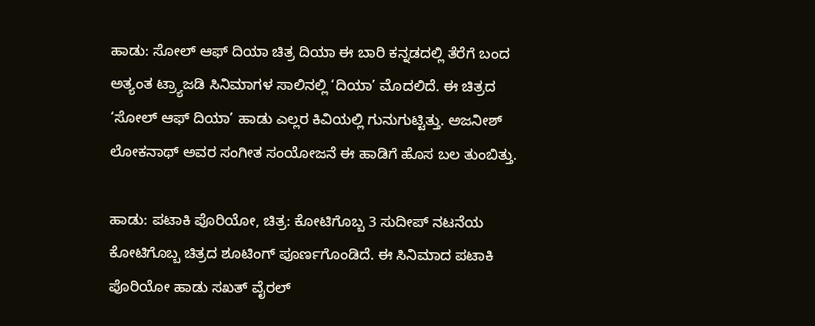ಹಾಡು: ಸೋಲ್ ಆಫ್ ದಿಯಾ ಚಿತ್ರ ದಿಯಾ ಈ ಬಾರಿ ಕನ್ನಡದಲ್ಲಿ ತೆರೆಗೆ ಬಂದ ಅತ್ಯಂತ ಟ್ರ್ಯಾಜಡಿ ಸಿನಿಮಾಗಳ ಸಾಲಿನಲ್ಲಿ ‘ದಿಯಾ’ ಮೊದಲಿದೆ. ಈ ಚಿತ್ರದ ‘ಸೋಲ್ ಆಫ್ ದಿಯಾ’ ಹಾಡು ಎಲ್ಲರ ಕಿವಿಯಲ್ಲಿ ಗುನುಗುಟ್ಟಿತ್ತು. ಅಜನೀಶ್ ಲೋಕನಾಥ್ ಅವರ ಸಂಗೀತ ಸಂಯೋಜನೆ ಈ ಹಾಡಿಗೆ ಹೊಸ ಬಲ ತುಂಬಿತ್ತು.

ಹಾಡು: ಪಟಾಕಿ ಪೊರಿಯೋ, ಚಿತ್ರ: ಕೋಟಿಗೊಬ್ಬ 3 ಸುದೀಪ್ ನಟನೆಯ ಕೋಟಿಗೊಬ್ಬ ಚಿತ್ರದ ಶೂಟಿಂಗ್ ಪೂರ್ಣಗೊಂಡಿದೆ. ಈ ಸಿನಿಮಾದ ಪಟಾಕಿ ಪೊರಿಯೋ ಹಾಡು ಸಖತ್ ವೈರಲ್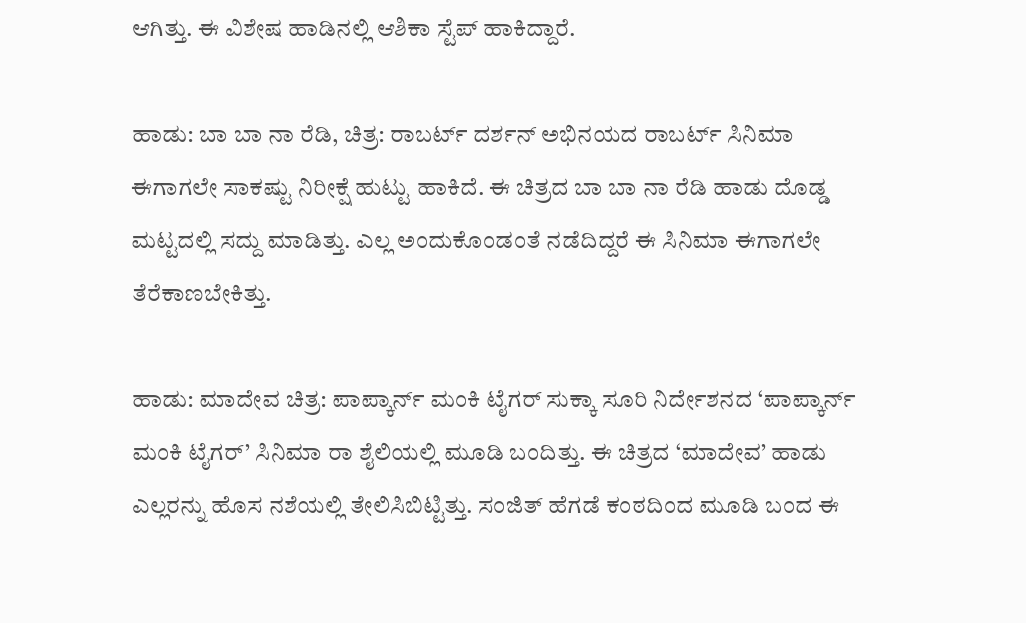ಆಗಿತ್ತು. ಈ ವಿಶೇಷ ಹಾಡಿನಲ್ಲಿ ಆಶಿಕಾ ಸ್ಟೆಪ್ ಹಾಕಿದ್ದಾರೆ.

ಹಾಡು: ಬಾ ಬಾ ನಾ ರೆಡಿ, ಚಿತ್ರ: ರಾಬರ್ಟ್ ದರ್ಶನ್ ಅಭಿನಯದ ರಾಬರ್ಟ್ ಸಿನಿಮಾ ಈಗಾಗಲೇ ಸಾಕಷ್ಟು ನಿರೀಕ್ಷೆ ಹುಟ್ಟು ಹಾಕಿದೆ. ಈ ಚಿತ್ರದ ಬಾ ಬಾ ನಾ ರೆಡಿ ಹಾಡು ದೊಡ್ಡ ಮಟ್ಟದಲ್ಲಿ ಸದ್ದು ಮಾಡಿತ್ತು. ಎಲ್ಲ ಅಂದುಕೊಂಡಂತೆ ನಡೆದಿದ್ದರೆ ಈ ಸಿನಿಮಾ ಈಗಾಗಲೇ ತೆರೆಕಾಣಬೇಕಿತ್ತು.

ಹಾಡು: ಮಾದೇವ ಚಿತ್ರ: ಪಾಪ್ಕಾರ್ನ್ ಮಂಕಿ ಟೈಗರ್ ಸುಕ್ಕಾ ಸೂರಿ ನಿರ್ದೇಶನದ ‘ಪಾಪ್ಕಾರ್ನ್ ಮಂಕಿ ಟೈಗರ್’ ಸಿನಿಮಾ ರಾ ಶೈಲಿಯಲ್ಲಿ ಮೂಡಿ ಬಂದಿತ್ತು. ಈ ಚಿತ್ರದ ‘ಮಾದೇವ’ ಹಾಡು ಎಲ್ಲರನ್ನು ಹೊಸ ನಶೆಯಲ್ಲಿ ತೇಲಿಸಿಬಿಟ್ಟಿತ್ತು. ಸಂಜಿತ್ ಹೆಗಡೆ ಕಂಠದಿಂದ ಮೂಡಿ ಬಂದ ಈ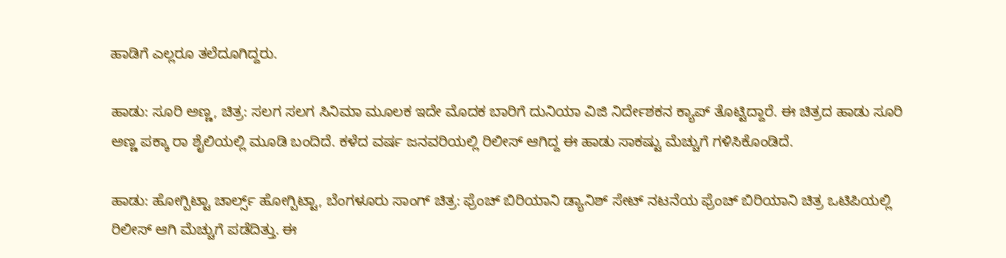ಹಾಡಿಗೆ ಎಲ್ಲರೂ ತಲೆದೂಗಿದ್ದರು.

ಹಾಡು: ಸೂರಿ ಅಣ್ಣ, ಚಿತ್ರ: ಸಲಗ ಸಲಗ ಸಿನಿಮಾ ಮೂಲಕ ಇದೇ ಮೊದಕ ಬಾರಿಗೆ ದುನಿಯಾ ವಿಜಿ ನಿರ್ದೇಶಕನ ಕ್ಯಾಪ್ ತೊಟ್ಟಿದ್ದಾರೆ. ಈ ಚಿತ್ರದ ಹಾಡು ಸೂರಿ ಅಣ್ಣ ಪಕ್ಕಾ ರಾ ಶೈಲಿಯಲ್ಲಿ ಮೂಡಿ ಬಂದಿದೆ. ಕಳೆದ ವರ್ಷ ಜನವರಿಯಲ್ಲಿ ರಿಲೀಸ್ ಆಗಿದ್ದ ಈ ಹಾಡು ಸಾಕಷ್ಟು ಮೆಚ್ಚುಗೆ ಗಳಿಸಿಕೊಂಡಿದೆ.

ಹಾಡು: ಹೋಗ್ಬಿಟ್ಟಾ ಚಾರ್ಲ್ಸ್ ಹೋಗ್ಬಿಟ್ಟಾ, ಬೆಂಗಳೂರು ಸಾಂಗ್ ಚಿತ್ರ: ಫ್ರೆಂಚ್ ಬಿರಿಯಾನಿ ಡ್ಯಾನಿಶ್ ಸೇಟ್ ನಟನೆಯ ಫ್ರೆಂಚ್ ಬಿರಿಯಾನಿ ಚಿತ್ರ ಒಟಿಪಿಯಲ್ಲಿ ರಿಲೀಸ್ ಆಗಿ ಮೆಚ್ಚುಗೆ ಪಡೆದಿತ್ತು. ಈ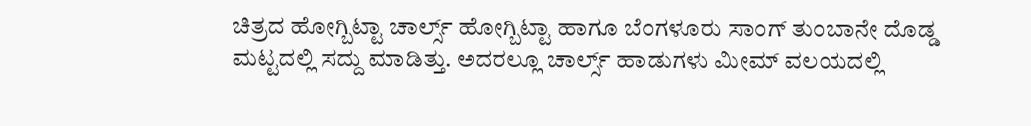ಚಿತ್ರದ ಹೋಗ್ಬಿಟ್ಟಾ ಚಾರ್ಲ್ಸ್ ಹೋಗ್ಬಿಟ್ಟಾ ಹಾಗೂ ಬೆಂಗಳೂರು ಸಾಂಗ್ ತುಂಬಾನೇ ದೊಡ್ಡ ಮಟ್ಟದಲ್ಲಿ ಸದ್ದು ಮಾಡಿತ್ತು. ಅದರಲ್ಲೂ ಚಾರ್ಲ್ಸ್ ಹಾಡುಗಳು ಮೀಮ್ ವಲಯದಲ್ಲಿ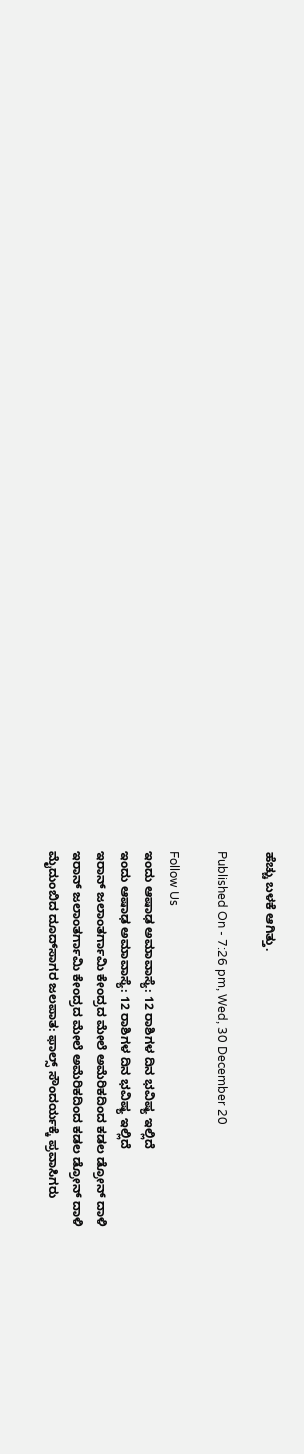ಹೆಚ್ಚು ಬಳಕೆ ಆಗಿತ್ತು.

Published On - 7:26 pm, Wed, 30 December 20

Follow Us
ಇಂದು ಆಷಾಢ ಅಮಾವಾಸ್ಯೆ: 12 ರಾಶಿಗಳ ದಿನ ಭವಿಷ್ಯ ಇಲ್ಲಿದೆ
ಇಂದು ಆಷಾಢ ಅಮಾವಾಸ್ಯೆ: 12 ರಾಶಿಗಳ ದಿನ ಭವಿಷ್ಯ ಇಲ್ಲಿದೆ
ಇರಾನ್ ಜಲಾಂತರ್ಗಾಮಿ ಕೇಂದ್ರದ ಮೇಲೆ ಅಮೆರಿಕದಿಂದ ಕಡಲ ಡ್ರೋನ್ ದಾಳಿ
ಇರಾನ್ ಜಲಾಂತರ್ಗಾಮಿ ಕೇಂದ್ರದ ಮೇಲೆ ಅಮೆರಿಕದಿಂದ ಕಡಲ ಡ್ರೋನ್ ದಾಳಿ
ಮೈದುಂಬಿದ ದೂದ್‌ಸಾಗರ ಜಲಪಾತ: ಫಾಲ್ಸ್ ಸೌಂದರ್ಯಕ್ಕೆ ಪ್ರವಾಸಿಗರು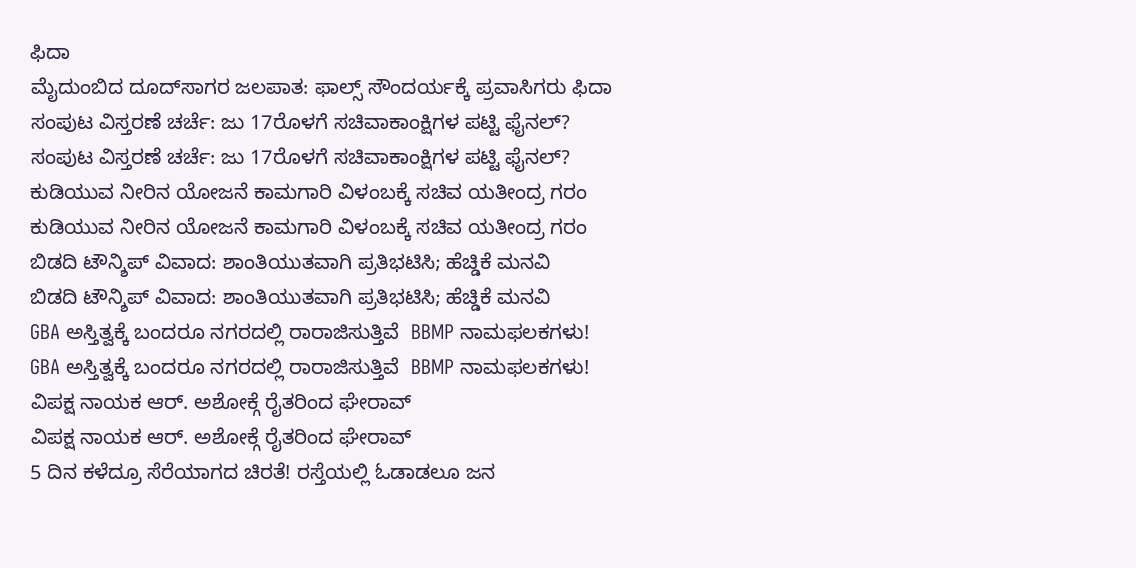ಫಿದಾ
ಮೈದುಂಬಿದ ದೂದ್‌ಸಾಗರ ಜಲಪಾತ: ಫಾಲ್ಸ್ ಸೌಂದರ್ಯಕ್ಕೆ ಪ್ರವಾಸಿಗರು ಫಿದಾ
ಸಂಪುಟ ವಿಸ್ತರಣೆ ಚರ್ಚೆ: ಜು 17ರೊಳಗೆ ಸಚಿವಾಕಾಂಕ್ಷಿಗಳ ಪಟ್ಟಿ ಫೈನಲ್?
ಸಂಪುಟ ವಿಸ್ತರಣೆ ಚರ್ಚೆ: ಜು 17ರೊಳಗೆ ಸಚಿವಾಕಾಂಕ್ಷಿಗಳ ಪಟ್ಟಿ ಫೈನಲ್?
ಕುಡಿಯುವ ನೀರಿನ ಯೋಜನೆ ಕಾಮಗಾರಿ ವಿಳಂಬಕ್ಕೆ ಸಚಿವ ಯತೀಂದ್ರ ಗರಂ
ಕುಡಿಯುವ ನೀರಿನ ಯೋಜನೆ ಕಾಮಗಾರಿ ವಿಳಂಬಕ್ಕೆ ಸಚಿವ ಯತೀಂದ್ರ ಗರಂ
ಬಿಡದಿ ಟೌನ್ಶಿಪ್ ವಿವಾದ: ಶಾಂತಿಯುತವಾಗಿ ಪ್ರತಿಭಟಿಸಿ; ಹೆಚ್ಡಿಕೆ ಮನವಿ
ಬಿಡದಿ ಟೌನ್ಶಿಪ್ ವಿವಾದ: ಶಾಂತಿಯುತವಾಗಿ ಪ್ರತಿಭಟಿಸಿ; ಹೆಚ್ಡಿಕೆ ಮನವಿ
GBA ಅಸ್ತಿತ್ವಕ್ಕೆ ಬಂದರೂ ನಗರದಲ್ಲಿ ರಾರಾಜಿಸುತ್ತಿವೆ  BBMP ನಾಮಫಲಕಗಳು!
GBA ಅಸ್ತಿತ್ವಕ್ಕೆ ಬಂದರೂ ನಗರದಲ್ಲಿ ರಾರಾಜಿಸುತ್ತಿವೆ  BBMP ನಾಮಫಲಕಗಳು!
ವಿಪಕ್ಷ ನಾಯಕ ಆರ್. ಅಶೋಕ್ಗೆ ರೈತರಿಂದ ಘೇರಾವ್
ವಿಪಕ್ಷ ನಾಯಕ ಆರ್. ಅಶೋಕ್ಗೆ ರೈತರಿಂದ ಘೇರಾವ್
5 ದಿನ ಕಳೆದ್ರೂ ಸೆರೆಯಾಗದ ಚಿರತೆ! ರಸ್ತೆಯಲ್ಲಿ ಓಡಾಡಲೂ ಜನ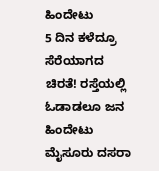ಹಿಂದೇಟು
5 ದಿನ ಕಳೆದ್ರೂ ಸೆರೆಯಾಗದ ಚಿರತೆ! ರಸ್ತೆಯಲ್ಲಿ ಓಡಾಡಲೂ ಜನ ಹಿಂದೇಟು
ಮೈಸೂರು ದಸರಾ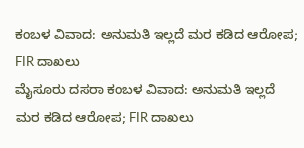ಕಂಬಳ ವಿವಾದ: ಅನುಮತಿ ಇಲ್ಲದೆ ಮರ‌ ಕಡಿದ ಆರೋಪ; FIR ದಾಖಲು
ಮೈಸೂರು ದಸರಾ ಕಂಬಳ ವಿವಾದ: ಅನುಮತಿ ಇಲ್ಲದೆ ಮರ‌ ಕಡಿದ ಆರೋಪ; FIR ದಾಖಲು